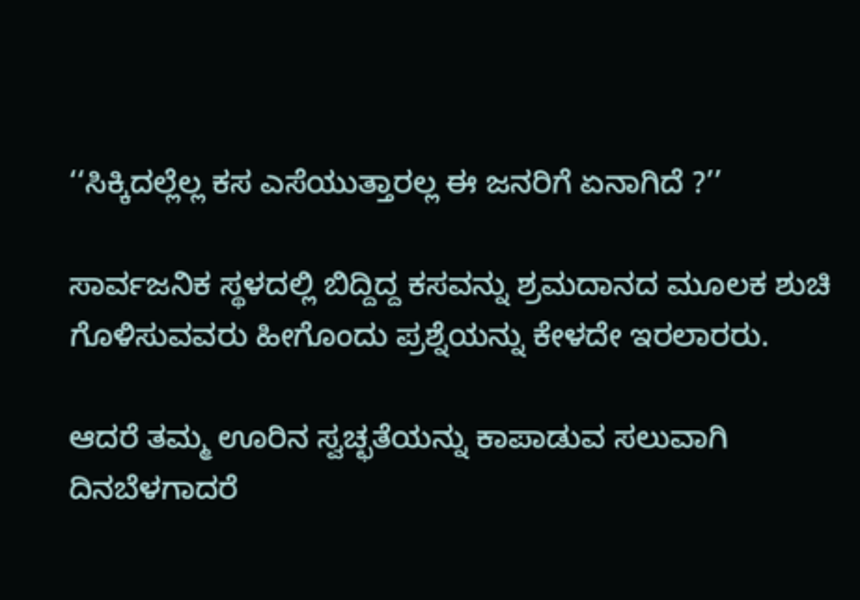‘‘ಸಿಕ್ಕಿದಲ್ಲೆಲ್ಲ ಕಸ ಎಸೆಯುತ್ತಾರಲ್ಲ ಈ ಜನರಿಗೆ ಏನಾಗಿದೆ ?’’

ಸಾರ್ವಜನಿಕ ಸ್ಥಳದಲ್ಲಿ ಬಿದ್ದಿದ್ದ ಕಸವನ್ನು ಶ್ರಮದಾನದ ಮೂಲಕ ಶುಚಿ ಗೊಳಿಸುವವರು ಹೀಗೊಂದು ಪ್ರಶ್ನೆಯನ್ನು ಕೇಳದೇ ಇರಲಾರರು.

ಆದರೆ ತಮ್ಮ ಊರಿನ ಸ್ವಚ್ಛತೆಯನ್ನು ಕಾಪಾಡುವ ಸಲುವಾಗಿ ದಿನಬೆಳಗಾದರೆ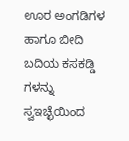ಊರ ಅಂಗಡಿಗಳ ಹಾಗೂ ಬೀದಿ ಬದಿಯ ಕಸಕಡ್ಡಿ ಗಳನ್ನು ಸ್ವಇಚ್ಛೆಯಿಂದ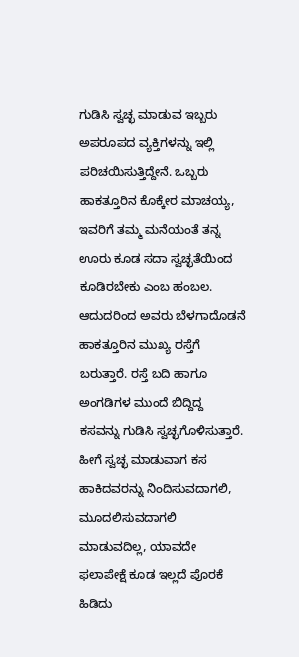ಗುಡಿಸಿ ಸ್ವಚ್ಛ ಮಾಡುವ ಇಬ್ಬರು ಅಪರೂಪದ ವ್ಯಕ್ತಿಗಳನ್ನು ಇಲ್ಲಿ ಪರಿಚಯಿಸುತ್ತಿದ್ದೇನೆ. ಒಬ್ಬರು ಹಾಕತ್ತೂರಿನ ಕೊಕ್ಕೇರ ಮಾಚಯ್ಯ, ಇವರಿಗೆ ತಮ್ಮ ಮನೆಯಂತೆ ತನ್ನ ಊರು ಕೂಡ ಸದಾ ಸ್ವಚ್ಛತೆಯಿಂದ ಕೂಡಿರಬೇಕು ಎಂಬ ಹಂಬಲ. ಆದುದರಿಂದ ಅವರು ಬೆಳಗಾದೊಡನೆ ಹಾಕತ್ತೂರಿನ ಮುಖ್ಯ ರಸ್ತೆಗೆ ಬರುತ್ತಾರೆ. ರಸ್ತೆ ಬದಿ ಹಾಗೂ ಅಂಗಡಿಗಳ ಮುಂದೆ ಬಿದ್ದಿದ್ದ ಕಸವನ್ನು ಗುಡಿಸಿ ಸ್ವಚ್ಛಗೊಳಿಸುತ್ತಾರೆ. ಹೀಗೆ ಸ್ವಚ್ಛ ಮಾಡುವಾಗ ಕಸ ಹಾಕಿದವರನ್ನು ನಿಂದಿಸುವದಾಗಲಿ, ಮೂದಲಿಸುವದಾಗಲಿ ಮಾಡುವದಿಲ್ಲ, ಯಾವದೇ ಫಲಾಪೇಕ್ಷೆ ಕೂಡ ಇಲ್ಲದೆ ಪೊರಕೆ ಹಿಡಿದು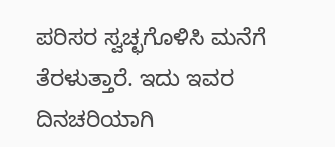ಪರಿಸರ ಸ್ವಚ್ಛಗೊಳಿಸಿ ಮನೆಗೆ ತೆರಳುತ್ತಾರೆ. ಇದು ಇವರ ದಿನಚರಿಯಾಗಿ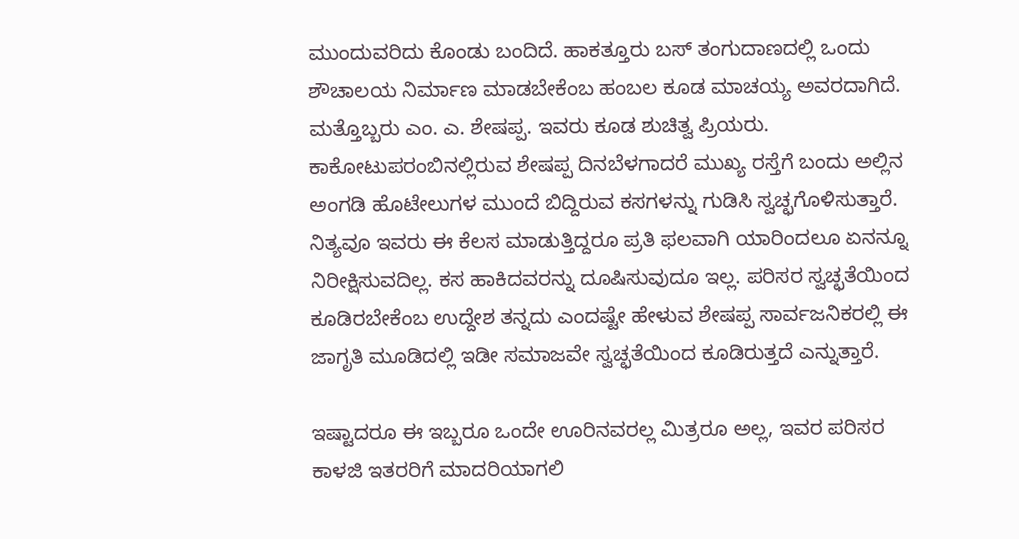ಮುಂದುವರಿದು ಕೊಂಡು ಬಂದಿದೆ. ಹಾಕತ್ತೂರು ಬಸ್ ತಂಗುದಾಣದಲ್ಲಿ ಒಂದು ಶೌಚಾಲಯ ನಿರ್ಮಾಣ ಮಾಡಬೇಕೆಂಬ ಹಂಬಲ ಕೂಡ ಮಾಚಯ್ಯ ಅವರದಾಗಿದೆ. ಮತ್ತೊಬ್ಬರು ಎಂ. ಎ. ಶೇಷಪ್ಪ. ಇವರು ಕೂಡ ಶುಚಿತ್ವ ಪ್ರಿಯರು. ಕಾಕೋಟುಪರಂಬಿನಲ್ಲಿರುವ ಶೇಷಪ್ಪ ದಿನಬೆಳಗಾದರೆ ಮುಖ್ಯ ರಸ್ತೆಗೆ ಬಂದು ಅಲ್ಲಿನ ಅಂಗಡಿ ಹೊಟೇಲುಗಳ ಮುಂದೆ ಬಿದ್ದಿರುವ ಕಸಗಳನ್ನು ಗುಡಿಸಿ ಸ್ವಚ್ಛಗೊಳಿಸುತ್ತಾರೆ. ನಿತ್ಯವೂ ಇವರು ಈ ಕೆಲಸ ಮಾಡುತ್ತಿದ್ದರೂ ಪ್ರತಿ ಫಲವಾಗಿ ಯಾರಿಂದಲೂ ಏನನ್ನೂ ನಿರೀಕ್ಷಿಸುವದಿಲ್ಲ. ಕಸ ಹಾಕಿದವರನ್ನು ದೂಷಿಸುವುದೂ ಇಲ್ಲ. ಪರಿಸರ ಸ್ವಚ್ಛತೆಯಿಂದ ಕೂಡಿರಬೇಕೆಂಬ ಉದ್ದೇಶ ತನ್ನದು ಎಂದಷ್ಟೇ ಹೇಳುವ ಶೇಷಪ್ಪ ಸಾರ್ವಜನಿಕರಲ್ಲಿ ಈ ಜಾಗೃತಿ ಮೂಡಿದಲ್ಲಿ ಇಡೀ ಸಮಾಜವೇ ಸ್ವಚ್ಛತೆಯಿಂದ ಕೂಡಿರುತ್ತದೆ ಎನ್ನುತ್ತಾರೆ.

ಇಷ್ಟಾದರೂ ಈ ಇಬ್ಬರೂ ಒಂದೇ ಊರಿನವರಲ್ಲ ಮಿತ್ರರೂ ಅಲ್ಲ, ಇವರ ಪರಿಸರ ಕಾಳಜಿ ಇತರರಿಗೆ ಮಾದರಿಯಾಗಲಿ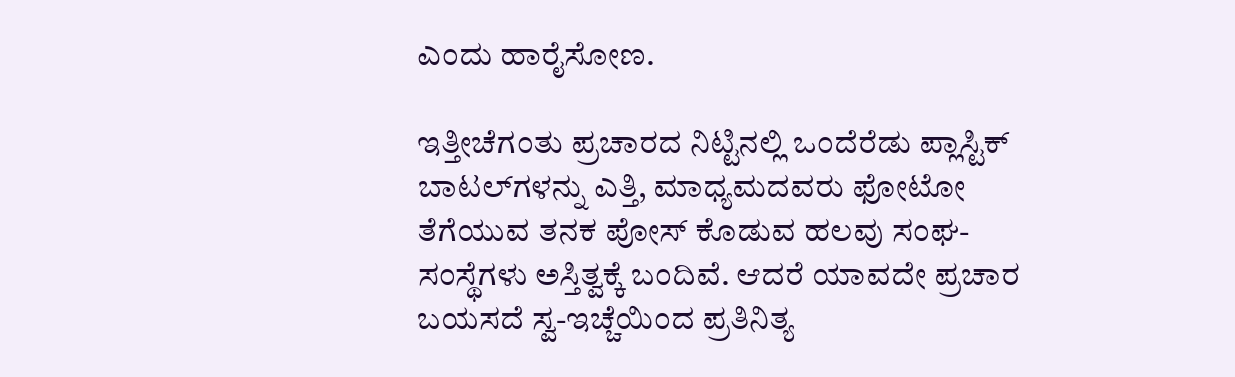ಎಂದು ಹಾರೈಸೋಣ.

ಇತ್ತೀಚೆಗಂತು ಪ್ರಚಾರದ ನಿಟ್ಟಿನಲ್ಲಿ ಒಂದೆರೆಡು ಪ್ಲಾಸ್ಟಿಕ್ ಬಾಟಲ್‍ಗಳನ್ನು ಎತ್ತಿ, ಮಾಧ್ಯಮದವರು ಫೋಟೋ ತೆಗೆಯುವ ತನಕ ಪೋಸ್ ಕೊಡುವ ಹಲವು ಸಂಘ-ಸಂಸ್ಥೆಗಳು ಅಸ್ತಿತ್ವಕ್ಕೆ ಬಂದಿವೆ. ಆದರೆ ಯಾವದೇ ಪ್ರಚಾರ ಬಯಸದೆ ಸ್ವ-ಇಚ್ಚೆಯಿಂದ ಪ್ರತಿನಿತ್ಯ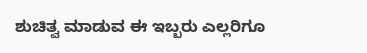ಶುಚಿತ್ವ ಮಾಡುವ ಈ ಇಬ್ಬರು ಎಲ್ಲರಿಗೂ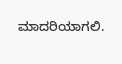ಮಾದರಿಯಾಗಲಿ.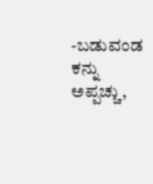-ಬಡುವಂಡ ಕನ್ನು ಅಪ್ಪಚ್ಚು,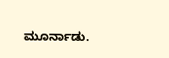ಮೂರ್ನಾಡು.